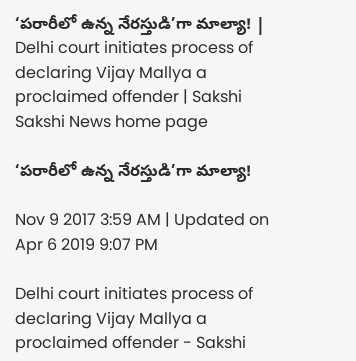‘పరారీలో ఉన్న నేరస్తుడి’గా మాల్యా! | Delhi court initiates process of declaring Vijay Mallya a proclaimed offender | Sakshi
Sakshi News home page

‘పరారీలో ఉన్న నేరస్తుడి’గా మాల్యా!

Nov 9 2017 3:59 AM | Updated on Apr 6 2019 9:07 PM

Delhi court initiates process of declaring Vijay Mallya a proclaimed offender - Sakshi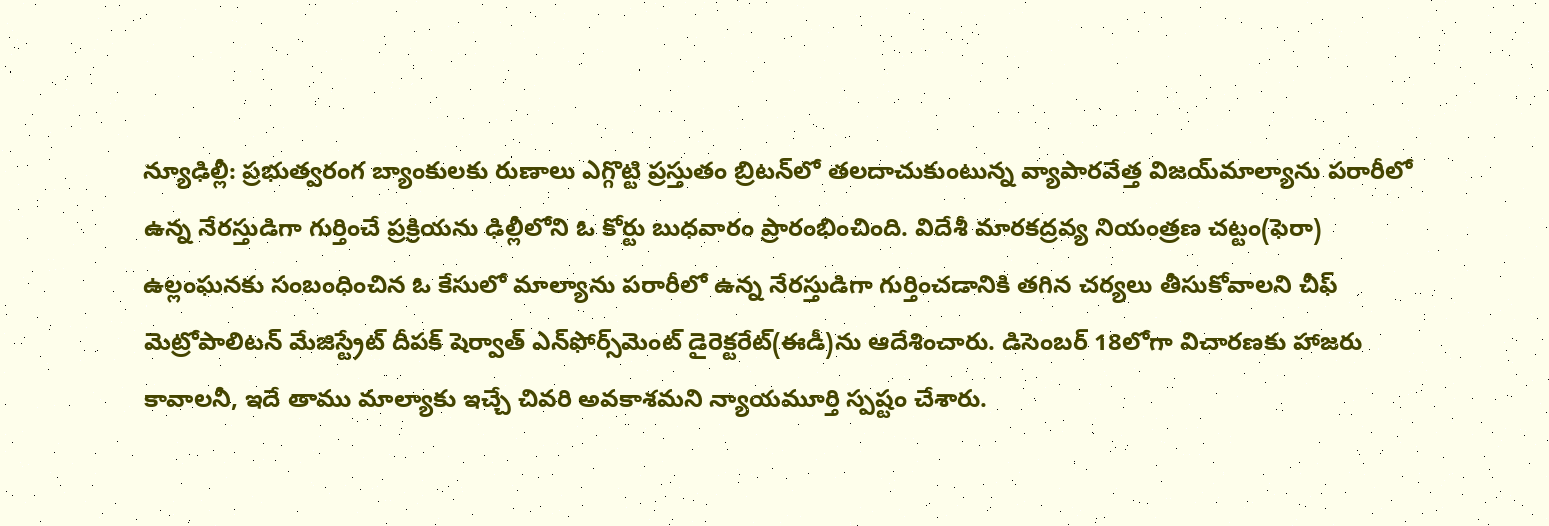న్యూఢిల్లీ: ప్రభుత్వరంగ బ్యాంకులకు రుణాలు ఎగ్గొట్టి ప్రస్తుతం బ్రిటన్‌లో తలదాచుకుంటున్న వ్యాపారవేత్త విజయ్‌మాల్యాను పరారీలో ఉన్న నేరస్తుడిగా గుర్తించే ప్రక్రియను ఢిల్లీలోని ఓ కోర్టు బుధవారం ప్రారంభించింది. విదేశీ మారకద్రవ్య నియంత్రణ చట్టం(ఫెరా) ఉల్లంఘనకు సంబంధించిన ఓ కేసులో మాల్యాను పరారీలో ఉన్న నేరస్తుడిగా గుర్తించడానికి తగిన చర్యలు తీసుకోవాలని చీఫ్‌ మెట్రోపాలిటన్‌ మేజిస్ట్రేట్‌ దీపక్‌ షెర్వాత్‌ ఎన్‌ఫోర్స్‌మెంట్‌ డైరెక్టరేట్‌(ఈడీ)ను ఆదేశించారు. డిసెంబర్‌ 18లోగా విచారణకు హాజరు కావాలనీ, ఇదే తాము మాల్యాకు ఇచ్చే చివరి అవకాశమని న్యాయమూర్తి స్పష్టం చేశారు.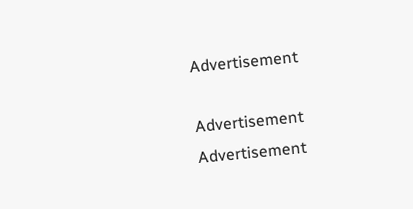Advertisement

Advertisement
Advertisement